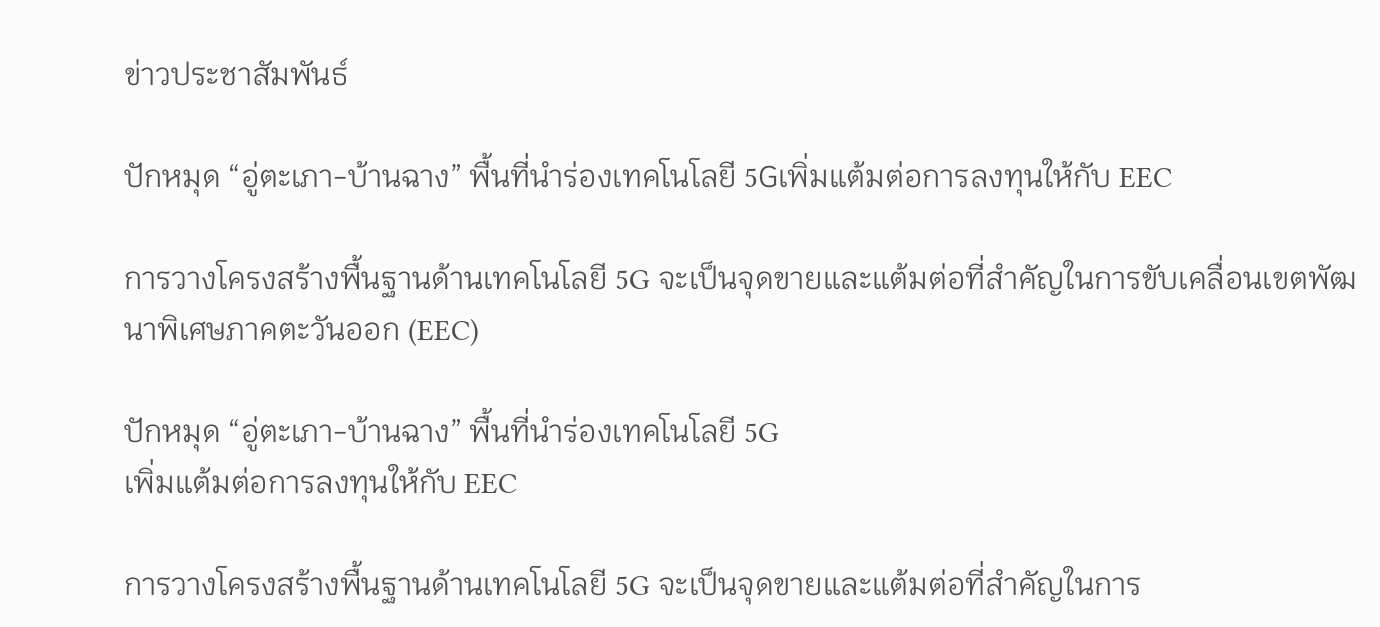ข่าวประชาสัมพันธ์

ปักหมุด “อู่ตะเภา-บ้านฉาง” พื้นที่นำร่องเทคโนโลยี 5Gเพิ่มแต้มต่อการลงทุนให้กับ EEC

การวางโครงสร้างพื้นฐานด้านเทคโนโลยี 5G จะเป็นจุดขายและแต้มต่อที่สำคัญในการขับเคลื่อนเขตพัฒนาพิเศษภาคตะวันออก (EEC)

ปักหมุด “อู่ตะเภา-บ้านฉาง” พื้นที่นำร่องเทคโนโลยี 5G
เพิ่มแต้มต่อการลงทุนให้กับ EEC

การวางโครงสร้างพื้นฐานด้านเทคโนโลยี 5G จะเป็นจุดขายและแต้มต่อที่สำคัญในการ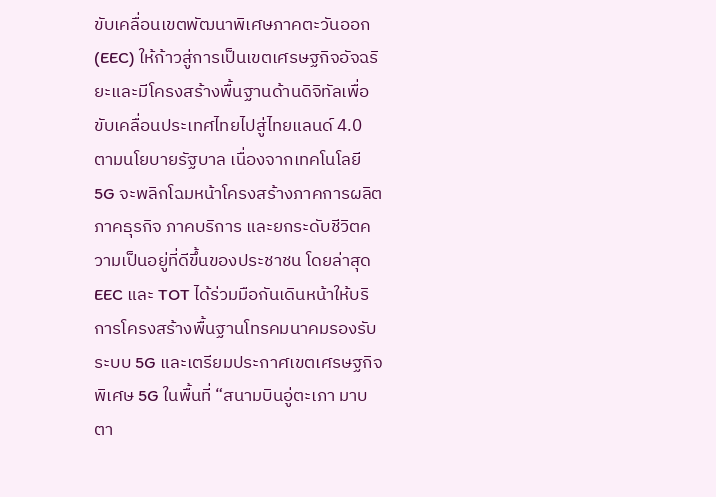ขับเคลื่อนเขตพัฒนาพิเศษภาคตะวันออก (EEC) ให้ก้าวสู่การเป็นเขตเศรษฐกิจอัจฉริยะและมีโครงสร้างพื้นฐานด้านดิจิทัลเพื่อขับเคลื่อนประเทศไทยไปสู่ไทยแลนด์ 4.0 ตามนโยบายรัฐบาล เนื่องจากเทคโนโลยี 5G จะพลิกโฉมหน้าโครงสร้างภาคการผลิต ภาคธุรกิจ ภาคบริการ และยกระดับชีวิตความเป็นอยู่ที่ดีขึ้นของประชาชน โดยล่าสุด EEC และ TOT ได้ร่วมมือกันเดินหน้าให้บริการโครงสร้างพื้นฐานโทรคมนาคมรองรับระบบ 5G และเตรียมประกาศเขตเศรษฐกิจพิเศษ 5G ในพื้นที่ “สนามบินอู่ตะเภา มาบตา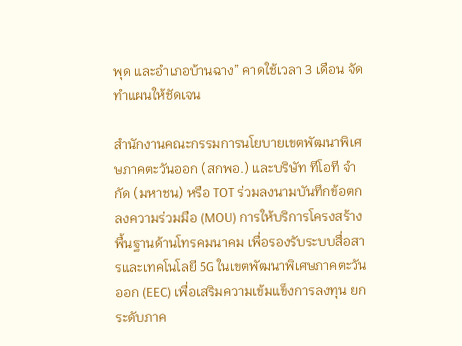พุด และอำเภอบ้านฉาง” คาดใช้เวลา 3 เดือน จัดทำแผนให้ชัดเจน

สำนักงานคณะกรรมการนโยบายเขตพัฒนาพิเศษภาคตะวันออก (สกพอ.) และบริษัท ทีโอที จำกัด (มหาชน) หรือ TOT ร่วมลงนามบันทึกข้อตกลงความร่วมมือ (MOU) การให้บริการโครงสร้างพื้นฐานด้านโทรคมนาคม เพื่อรองรับระบบสื่อสารและเทคโนโลยี 5G ในเขตพัฒนาพิเศษภาคตะวันออก (EEC) เพื่อเสริมความเข้มแข็งการลงทุน ยกระดับภาค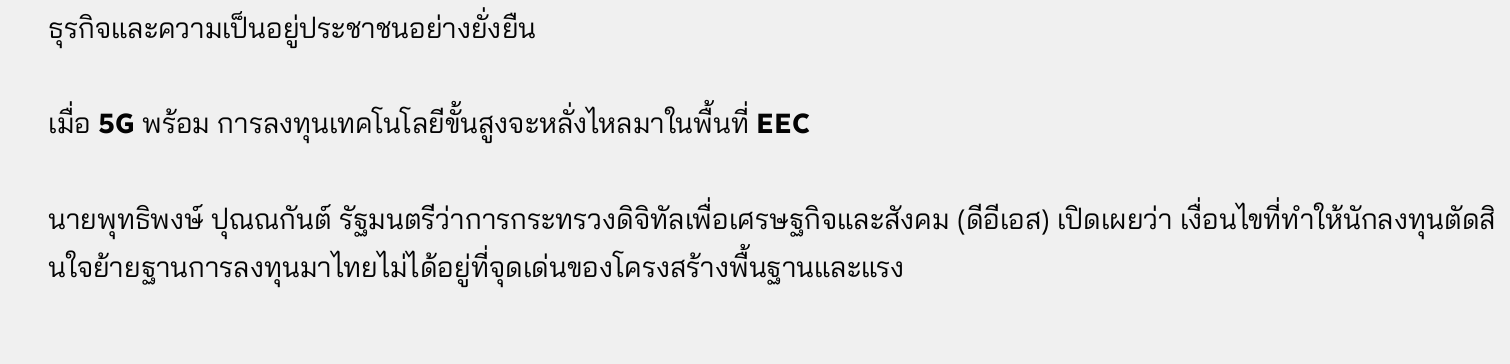ธุรกิจและความเป็นอยู่ประชาชนอย่างยั่งยืน

เมื่อ 5G พร้อม การลงทุนเทคโนโลยีขั้นสูงจะหลั่งไหลมาในพื้นที่ EEC

นายพุทธิพงษ์ ปุณณกันต์ รัฐมนตรีว่าการกระทรวงดิจิทัลเพื่อเศรษฐกิจและสังคม (ดีอีเอส) เปิดเผยว่า เงื่อนไขที่ทำให้นักลงทุนตัดสินใจย้ายฐานการลงทุนมาไทยไม่ได้อยู่ที่จุดเด่นของโครงสร้างพื้นฐานและแรง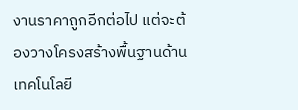งานราคาถูกอีกต่อไป แต่จะต้องวางโครงสร้างพื้นฐานด้านเทคโนโลยี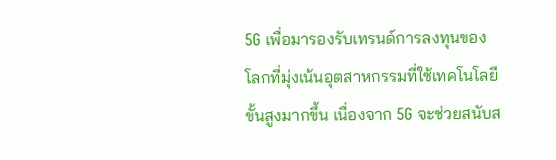5G เพื่อมารองรับเทรนด์การลงทุนของโลกที่มุ่งเน้นอุตสาหกรรมที่ใช้เทคโนโลยีขั้นสูงมากขึ้น เนื่องจาก 5G จะช่วยสนับส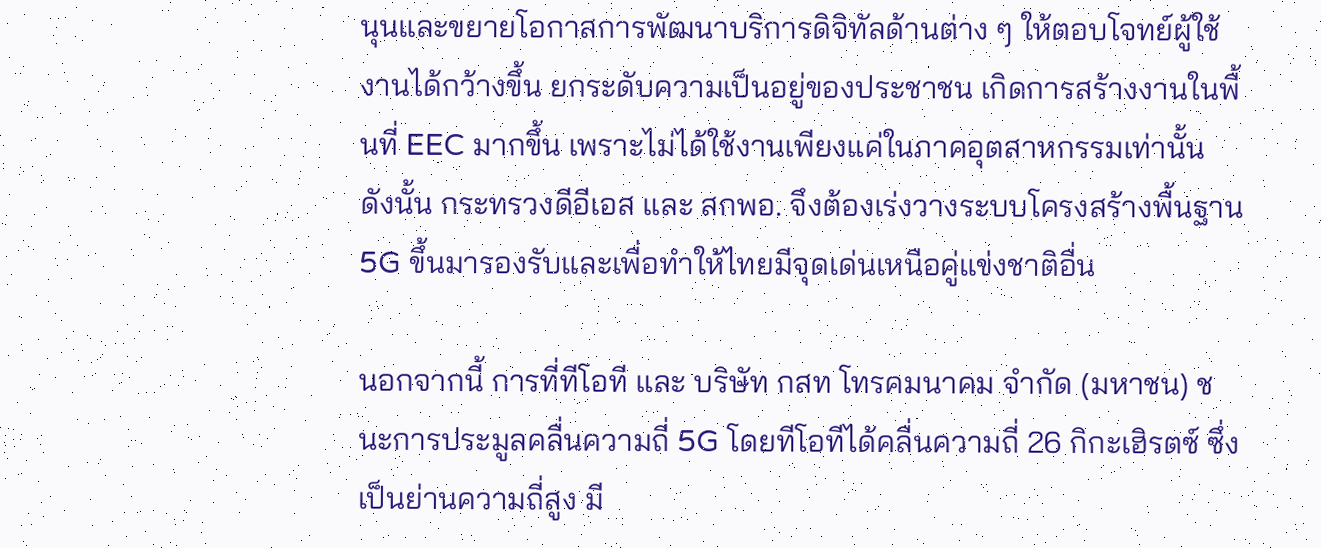นุนและขยายโอกาสการพัฒนาบริการดิจิทัลด้านต่าง ๆ ให้ตอบโจทย์ผู้ใช้งานได้กว้างขึ้น ยกระดับความเป็นอยู่ของประชาชน เกิดการสร้างงานในพื้นที่ EEC มากขึ้น เพราะไม่ได้ใช้งานเพียงแค่ในภาคอุตสาหกรรมเท่านั้น ดังนั้น กระทรวงดีอีเอส และ สกพอ. จึงต้องเร่งวางระบบโครงสร้างพื้นฐาน 5G ขึ้นมารองรับและเพื่อทำให้ไทยมีจุดเด่นเหนือคู่แข่งชาติอื่น

นอกจากนี้ การที่ทีโอที และ บริษัท กสท โทรคมนาคม จำกัด (มหาชน) ชนะการประมูลคลื่นความถี่ 5G โดยทีโอทีได้คลื่นความถี่ 26 กิกะเฮิรตซ์ ซึ่งเป็นย่านความถี่สูง มี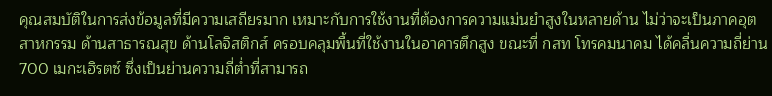คุณสมบัติในการส่งข้อมูลที่มีความเสถียรมาก เหมาะกับการใช้งานที่ต้องการความแม่นยำสูงในหลายด้าน ไม่ว่าจะเป็นภาคอุตสาหกรรม ด้านสาธารณสุข ด้านโลจิสติกส์ ครอบคลุมพื้นที่ใช้งานในอาคารตึกสูง ขณะที่ กสท โทรคมนาคม ได้คลื่นความถี่ย่าน 700 เมกะเฮิรตซ์ ซึ่งเป็นย่านความถี่ต่ำที่สามารถ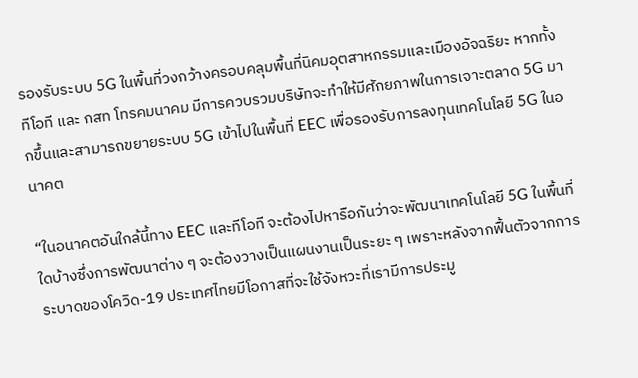รองรับระบบ 5G ในพื้นที่วงกว้างครอบคลุมพื้นที่นิคมอุตสาหกรรมและเมืองอัจฉริยะ หากทั้งทีโอที และ กสท โทรคมนาคม มีการควบรวมบริษัทจะทำให้มีศักยภาพในการเจาะตลาด 5G มากขึ้นและสามารถขยายระบบ 5G เข้าไปในพื้นที่ EEC เพื่อรองรับการลงทุนเทคโนโลยี 5G ในอนาคต

“ในอนาคตอันใกล้นี้ทาง EEC และทีโอที จะต้องไปหารือกันว่าจะพัฒนาเทคโนโลยี 5G ในพื้นที่ใดบ้างซึ่งการพัฒนาต่าง ๆ จะต้องวางเป็นแผนงานเป็นระยะ ๆ เพราะหลังจากฟื้นตัวจากการระบาดของโควิด-19 ประเทศไทยมีโอกาสที่จะใช้จังหวะที่เรามีการประมู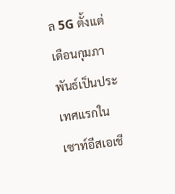ล 5G ตั้งแต่เดือนกุมภาพันธ์เป็นประเทศแรกในเซาท์อีสเอเชี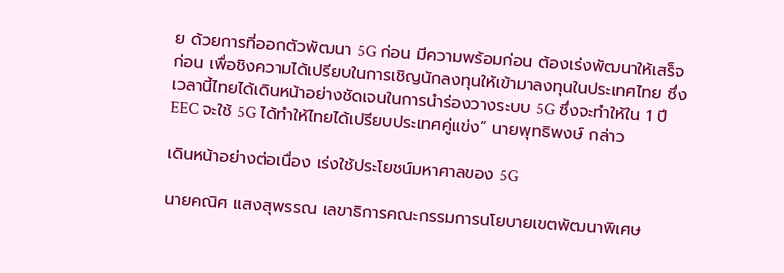ย ด้วยการที่ออกตัวพัฒนา 5G ก่อน มีความพร้อมก่อน ต้องเร่งพัฒนาให้เสร็จก่อน เพื่อชิงความได้เปรียบในการเชิญนักลงทุนให้เข้ามาลงทุนในประเทศไทย ซึ่งเวลานี้ไทยได้เดินหน้าอย่างชัดเจนในการนำร่องวางระบบ 5G ซึ่งจะทำให้ใน 1 ปี EEC จะใช้ 5G ได้ทำให้ไทยได้เปรียบประเทศคู่แข่ง” นายพุทธิพงษ์ กล่าว

เดินหน้าอย่างต่อเนื่อง เร่งใช้ประโยชน์มหาศาลของ 5G

นายคณิศ แสงสุพรรณ เลขาธิการคณะกรรมการนโยบายเขตพัฒนาพิเศษ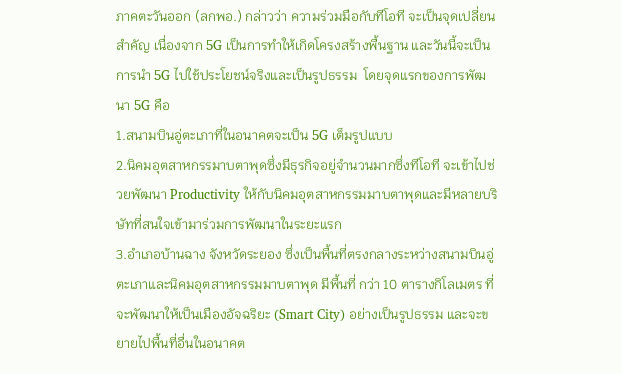ภาคตะวันออก (ลกพอ.) กล่าวว่า ความร่วมมือกับทีโอที จะเป็นจุดเปลี่ยนสำคัญ เนื่องจาก 5G เป็นการทำให้เกิดโครงสร้างพื้นฐาน และวันนี้จะเป็นการนำ 5G ไปใช้ประโยชน์จริงและเป็นรูปธรรม  โดยจุดแรกของการพัฒนา 5G คือ
1.สนามบินอู่ตะเภาที่ในอนาคตจะเป็น 5G เต็มรูปแบบ
2.นิคมอุตสาหกรรมาบตาพุดซึ่งมีธุรกิจอยู่จำนวนมากซึ่งทีโอที จะเข้าไปช่วยพัฒนา Productivity ให้กับนิคมอุตสาหกรรมมาบตาพุดและมีหลายบริษัทที่สนใจเข้ามาร่วมการพัฒนาในระยะแรก
3.อำเภอบ้านฉาง จังหวัดระยอง ซึ่งเป็นพื้นที่ตรงกลางระหว่างสนามบินอู่ตะเภาและนิคมอุตสาหกรรมมาบตาพุด มีพื้นที่ กว่า 10 ตารางกิโลเมตร ที่จะพัฒนาให้เป็นเมืองอัจฉริยะ (Smart City) อย่างเป็นรูปธรรม และจะขยายไปพื้นที่อื่นในอนาคต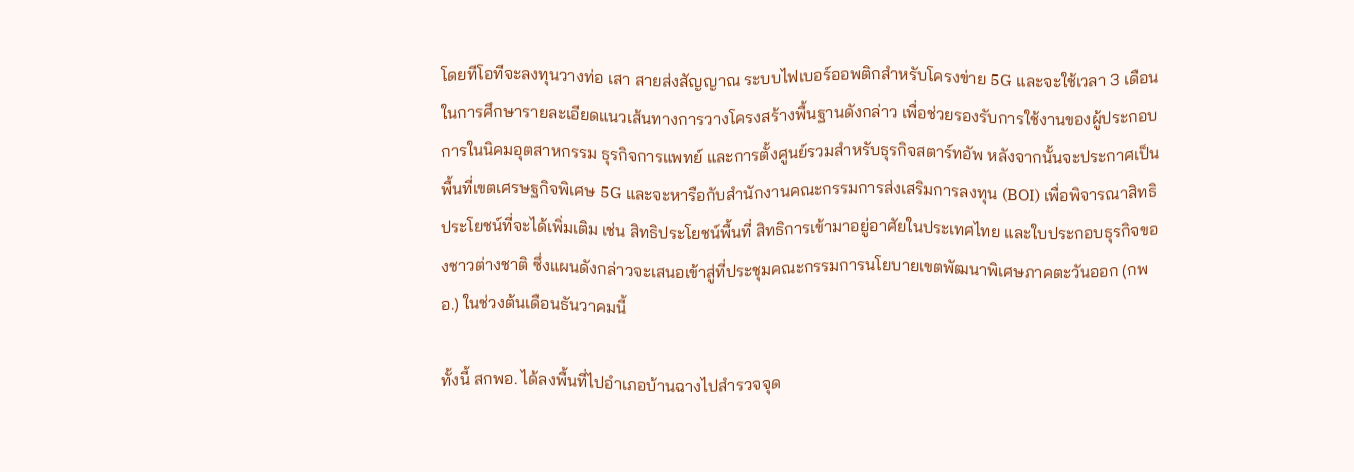โดยทีโอทีจะลงทุนวางท่อ เสา สายส่งสัญญาณ ระบบไฟเบอร์ออพติกสำหรับโครงข่าย 5G และจะใช้เวลา 3 เดือน ในการศึกษารายละเอียดแนวเส้นทางการวางโครงสร้างพื้นฐานดังกล่าว เพื่อช่วยรองรับการใช้งานของผู้ประกอบการในนิคมอุตสาหกรรม ธุรกิจการแพทย์ และการตั้งศูนย์รวมสำหรับธุรกิจสตาร์ทอัพ หลังจากนั้นจะประกาศเป็นพื้นที่เขตเศรษฐกิจพิเศษ 5G และจะหารือกับสำนักงานคณะกรรมการส่งเสริมการลงทุน (BOI) เพื่อพิจารณาสิทธิประโยชน์ที่จะได้เพิ่มเติม เช่น สิทธิประโยชน์พื้นที่ สิทธิการเข้ามาอยู่อาศัยในประเทศไทย และใบประกอบธุรกิจของชาวต่างชาติ ซึ่งแผนดังกล่าวจะเสนอเข้าสู่ที่ประชุมคณะกรรมการนโยบายเขตพัฒนาพิเศษภาคตะวันออก (กพอ.) ในช่วงต้นเดือนธันวาคมนี้

ทั้งนี้ สกพอ. ได้ลงพื้นที่ไปอำเภอบ้านฉางไปสำรวจจุด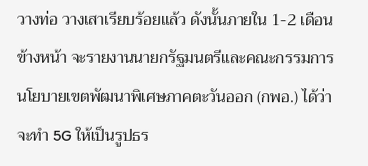วางท่อ วางเสาเรียบร้อยแล้ว ดังนั้นภายใน 1-2 เดือนข้างหน้า จะรายงานนายกรัฐมนตรีและคณะกรรมการนโยบายเขตพัฒนาพิเศษภาคตะวันออก (กพอ.) ได้ว่าจะทำ 5G ให้เป็นรูปธร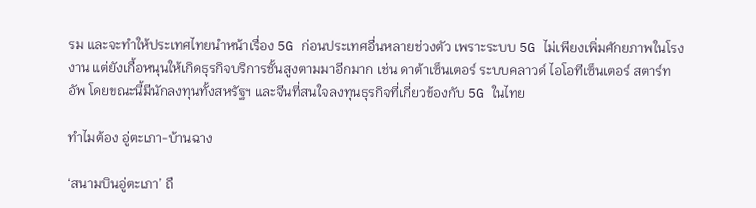รม และจะทำให้ประเทศไทยนำหน้าเรื่อง 5G ก่อนประเทศอื่นหลายช่วงตัว เพราะระบบ 5G ไม่เพียงเพิ่มศักยภาพในโรงงาน แต่ยังเกื้อหนุนให้เกิดธุรกิจบริการชั้นสูงตามมาอีกมาก เช่น ดาต้าเซ็นเตอร์ ระบบคลาวด์ ไอโอทีเซ็นเตอร์ สตาร์ทอัพ โดยขณะนี้มีนักลงทุนทั้งสหรัฐฯ และจีนที่สนใจลงทุนธุรกิจที่เกี่ยวข้องกับ 5G ในไทย

ทำไมต้อง อู่ตะเภา-บ้านฉาง

‘สนามบินอู่ตะเภา’ ถื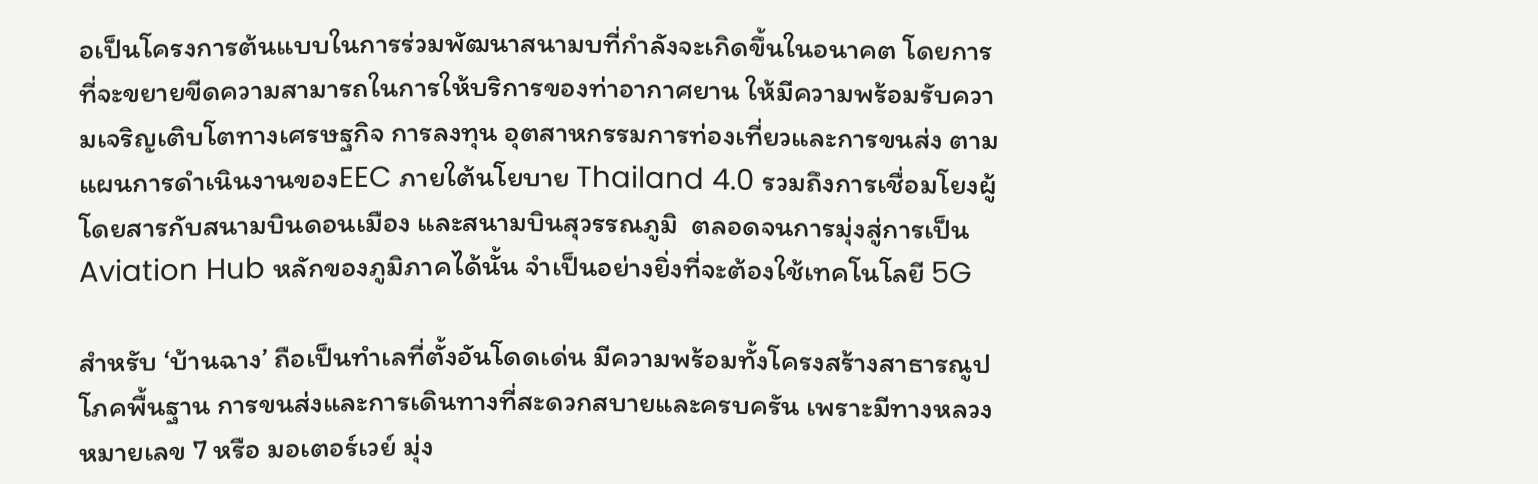อเป็นโครงการต้นแบบในการร่วมพัฒนาสนามบที่กำลังจะเกิดขึ้นในอนาคต โดยการที่จะขยายขีดความสามารถในการให้บริการของท่าอากาศยาน ให้มีความพร้อมรับความเจริญเติบโตทางเศรษฐกิจ การลงทุน อุตสาหกรรมการท่องเที่ยวและการขนส่ง ตามแผนการดำเนินงานของEEC ภายใต้นโยบาย Thailand 4.0 รวมถึงการเชื่อมโยงผู้โดยสารกับสนามบินดอนเมือง และสนามบินสุวรรณภูมิ  ตลอดจนการมุ่งสู่การเป็น Aviation Hub หลักของภูมิภาคได้นั้น จำเป็นอย่างยิ่งที่จะต้องใช้เทคโนโลยี 5G

สำหรับ ‘บ้านฉาง’ ถือเป็นทำเลที่ตั้งอันโดดเด่น มีความพร้อมทั้งโครงสร้างสาธารณูปโภคพื้นฐาน การขนส่งและการเดินทางที่สะดวกสบายและครบครัน เพราะมีทางหลวงหมายเลข 7 หรือ มอเตอร์เวย์ มุ่ง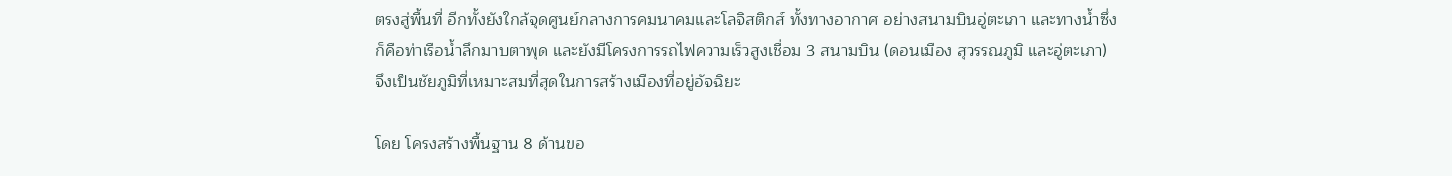ตรงสู่พื้นที่ อีกทั้งยังใกล้จุดศูนย์กลางการคมนาคมและโลจิสติกส์ ทั้งทางอากาศ อย่างสนามบินอู่ตะเภา และทางน้ำซึ่งก็คือท่าเรือน้ำลึกมาบตาพุด และยังมีโครงการรถไฟความเร็วสูงเชื่อม 3 สนามบิน (ดอนเมือง สุวรรณภูมิ และอู่ตะเภา) จึงเป็นชัยภูมิที่เหมาะสมที่สุดในการสร้างเมืองที่อยู่อัจฉิยะ

โดย โครงสร้างพื้นฐาน 8 ด้านขอ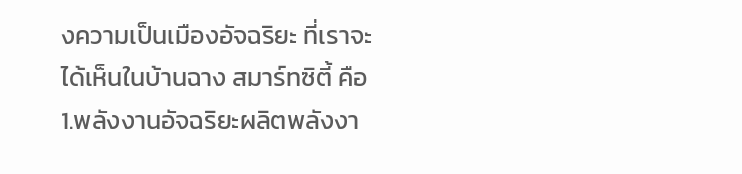งความเป็นเมืองอัจฉริยะ ที่เราจะได้เห็นในบ้านฉาง สมาร์ทซิตี้ คือ
1.พลังงานอัจฉริยะผลิตพลังงา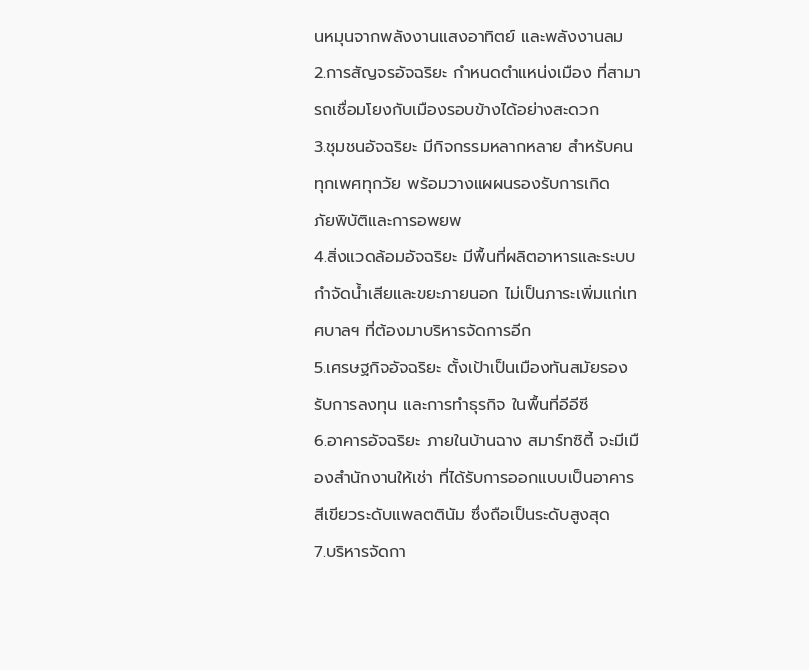นหมุนจากพลังงานแสงอาทิตย์ และพลังงานลม
2.การสัญจรอัจฉริยะ กำหนดตำแหน่งเมือง ที่สามารถเชื่อมโยงกับเมืองรอบข้างได้อย่างสะดวก
3.ชุมชนอัจฉริยะ มีกิจกรรมหลากหลาย สำหรับคนทุกเพศทุกวัย พร้อมวางแผผนรองรับการเกิด
ภัยพิบัติและการอพยพ
4.สิ่งแวดล้อมอัจฉริยะ มีพื้นที่ผลิตอาหารและระบบกำจัดน้ำเสียและขยะภายนอก ไม่เป็นภาระเพิ่มแก่เทศบาลฯ ที่ต้องมาบริหารจัดการอีก
5.เศรษฐกิจอัจฉริยะ ตั้งเป้าเป็นเมืองทันสมัยรองรับการลงทุน และการทำธุรกิจ ในพื้นที่อีอีซี
6.อาคารอัจฉริยะ ภายในบ้านฉาง สมาร์ทซิตี้ จะมีเมืองสำนักงานให้เช่า ที่ได้รับการออกแบบเป็นอาคารสีเขียวระดับแพลตตินัม ซึ่งถือเป็นระดับสูงสุด
7.บริหารจัดกา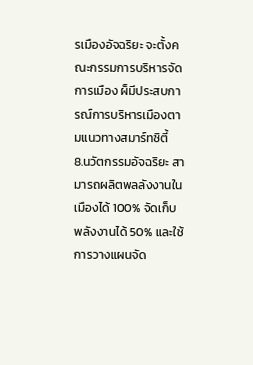รเมืองอัจฉริยะ จะตั้งคณะกรรมการบริหารจัดการเมือง ผ็มีประสบการณ์การบริหารเมืองตามแนวทางสมาร์ทซิตี้
8.นวัตกรรมอัจฉริยะ สามารถผลิตพลลังงานในเมืองได้ 100% จัดเก็บพลังงานได้ 50% และใช้การวางแผนจัด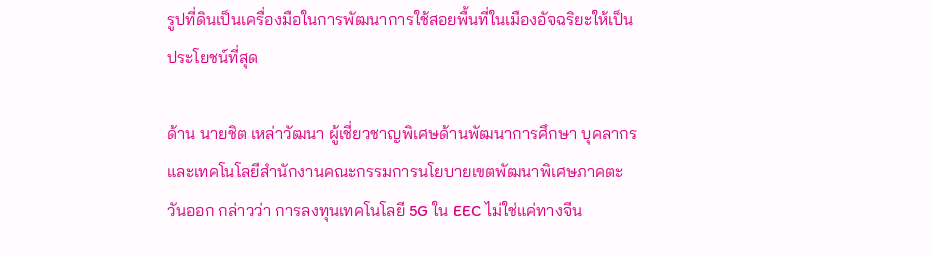รูปที่ดินเป็นเครื่องมือในการพัฒนาการใช้สอยพื้นที่ในเมืองอัจฉริยะให้เป็นประโยชน์ที่สุด

ด้าน นายชิต เหล่าวัฒนา ผู้เชี่ยวชาญพิเศษด้านพัฒนาการศึกษา บุคลากร และเทคโนโลยีสำนักงานคณะกรรมการนโยบายเขตพัฒนาพิเศษภาคตะวันออก กล่าวว่า การลงทุนเทคโนโลยี 5G ใน EEC ไม่ใช่แค่ทางจีน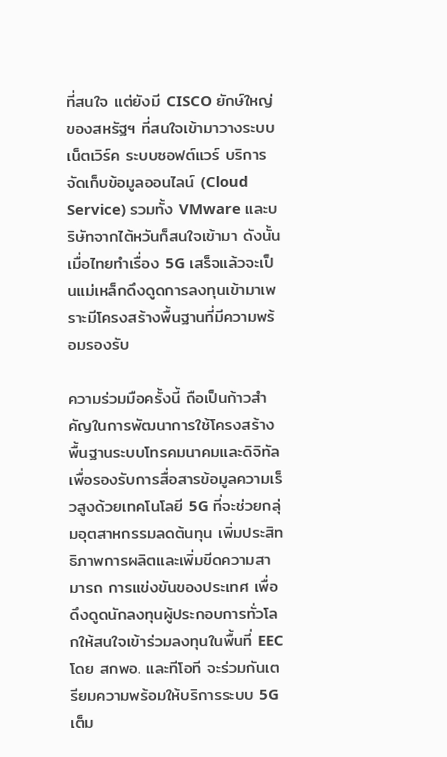ที่สนใจ แต่ยังมี CISCO ยักษ์ใหญ่ของสหรัฐฯ ที่สนใจเข้ามาวางระบบเน็ตเวิร์ค ระบบซอฟต์แวร์ บริการจัดเก็บข้อมูลออนไลน์ (Cloud Service) รวมทั้ง VMware และบริษัทจากไต้หวันก็สนใจเข้ามา ดังนั้นเมื่อไทยทำเรื่อง 5G เสร็จแล้วจะเป็นแม่เหล็กดึงดูดการลงทุนเข้ามาเพราะมีโครงสร้างพื้นฐานที่มีความพร้อมรองรับ

ความร่วมมือครั้งนี้ ถือเป็นก้าวสำคัญในการพัฒนาการใช้โครงสร้างพื้นฐานระบบโทรคมนาคมและดิจิทัล เพื่อรองรับการสื่อสารข้อมูลความเร็วสูงด้วยเทคโนโลยี 5G ที่จะช่วยกลุ่มอุตสาหกรรมลดต้นทุน เพิ่มประสิทธิภาพการผลิตและเพิ่มขีดความสามารถ การแข่งขันของประเทศ เพื่อดึงดูดนักลงทุนผู้ประกอบการทั่วโลกให้สนใจเข้าร่วมลงทุนในพื้นที่ EEC โดย สกพอ. และทีโอที จะร่วมกันเตรียมความพร้อมให้บริการระบบ 5G เต็ม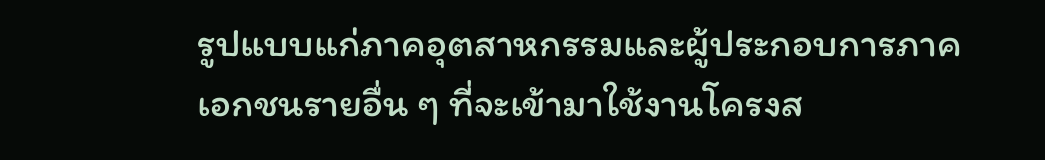รูปแบบแก่ภาคอุตสาหกรรมและผู้ประกอบการภาคเอกชนรายอื่น ๆ ที่จะเข้ามาใช้งานโครงส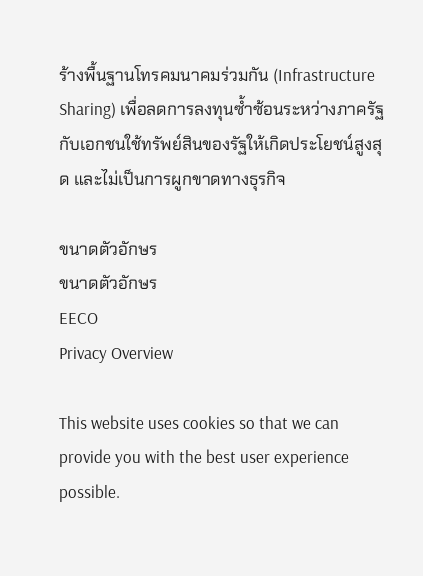ร้างพื้นฐานโทรคมนาคมร่วมกัน (Infrastructure Sharing) เพื่อลดการลงทุนซ้ำซ้อนระหว่างภาครัฐกับเอกชนใช้ทรัพย์สินของรัฐให้เกิดประโยชน์สูงสุด และไม่เป็นการผูกขาดทางธุรกิจ

ขนาดตัวอักษร
ขนาดตัวอักษร
EECO
Privacy Overview

This website uses cookies so that we can provide you with the best user experience possible.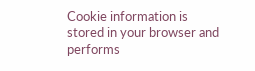Cookie information is stored in your browser and performs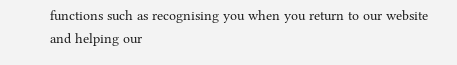functions such as recognising you when you return to our website and helping our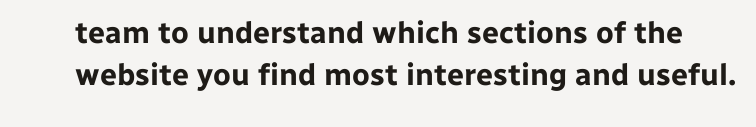team to understand which sections of the website you find most interesting and useful.